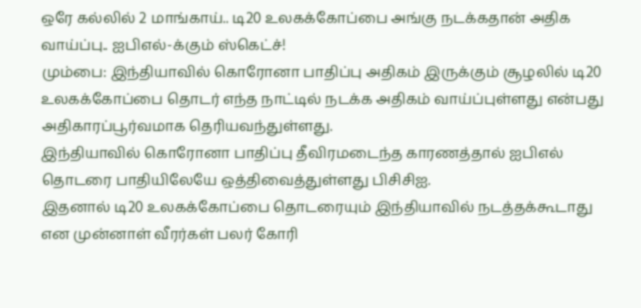ஒரே கல்லில் 2 மாங்காய்.. டி20 உலகக்கோப்பை அங்கு நடக்கதான் அதிக வாய்ப்பு.. ஐபிஎல்-க்கும் ஸ்கெட்ச்!
மும்பை: இந்தியாவில் கொரோனா பாதிப்பு அதிகம் இருக்கும் சூழலில் டி20 உலகக்கோப்பை தொடர் எந்த நாட்டில் நடக்க அதிகம் வாய்ப்புள்ளது என்பது அதிகாரப்பூர்வமாக தெரியவந்துள்ளது.
இந்தியாவில் கொரோனா பாதிப்பு தீவிரமடைந்த காரணத்தால் ஐபிஎல் தொடரை பாதியிலேயே ஒத்திவைத்துள்ளது பிசிசிஐ.
இதனால் டி20 உலகக்கோப்பை தொடரையும் இந்தியாவில் நடத்தக்கூடாது என முன்னாள் வீரர்கள் பலர் கோரி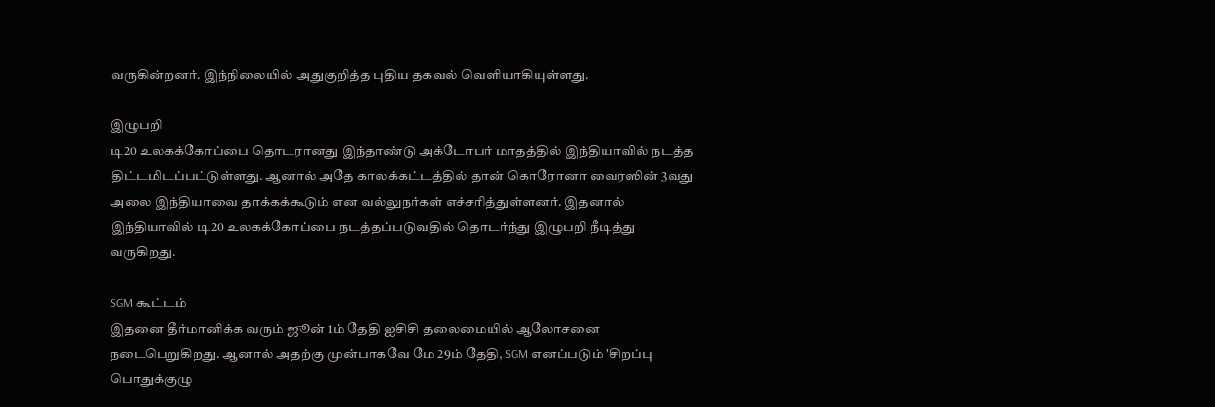வருகின்றனர். இந்நிலையில் அதுகுறித்த புதிய தகவல் வெளியாகியுள்ளது.

இழுபறி
டி20 உலகக்கோப்பை தொடரானது இந்தாண்டு அக்டோபர் மாதத்தில் இந்தியாவில் நடத்த திட்டமிடப்பட்டுள்ளது. ஆனால் அதே காலக்கட்டத்தில் தான் கொரோனா வைரஸின் 3வது அலை இந்தியாவை தாக்கக்கூடும் என வல்லுநர்கள் எச்சரித்துள்ளனர். இதனால் இந்தியாவில் டி20 உலகக்கோப்பை நடத்தப்படுவதில் தொடர்ந்து இழுபறி நீடித்து வருகிறது.

SGM கூட்டம்
இதனை தீர்மானிக்க வரும் ஜூன் 1ம் தேதி ஐசிசி தலைமையில் ஆலோசனை நடைபெறுகிறது. ஆனால் அதற்கு முன்பாகவே மே 29ம் தேதி, SGM எனப்படும் 'சிறப்பு பொதுக்குழு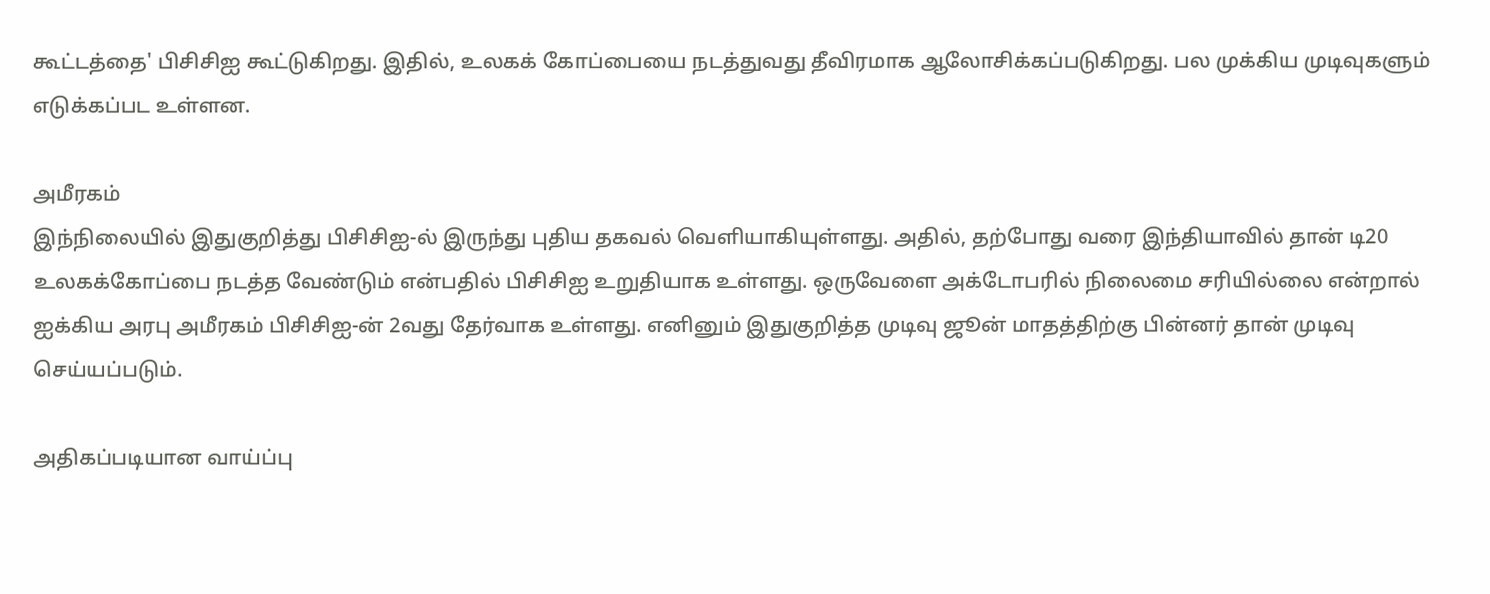கூட்டத்தை' பிசிசிஐ கூட்டுகிறது. இதில், உலகக் கோப்பையை நடத்துவது தீவிரமாக ஆலோசிக்கப்படுகிறது. பல முக்கிய முடிவுகளும் எடுக்கப்பட உள்ளன.

அமீரகம்
இந்நிலையில் இதுகுறித்து பிசிசிஐ-ல் இருந்து புதிய தகவல் வெளியாகியுள்ளது. அதில், தற்போது வரை இந்தியாவில் தான் டி20 உலகக்கோப்பை நடத்த வேண்டும் என்பதில் பிசிசிஐ உறுதியாக உள்ளது. ஒருவேளை அக்டோபரில் நிலைமை சரியில்லை என்றால் ஐக்கிய அரபு அமீரகம் பிசிசிஐ-ன் 2வது தேர்வாக உள்ளது. எனினும் இதுகுறித்த முடிவு ஜூன் மாதத்திற்கு பின்னர் தான் முடிவு செய்யப்படும்.

அதிகப்படியான வாய்ப்பு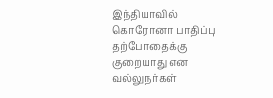இந்தியாவில் கொரோனா பாதிப்பு தற்போதைக்கு குறையாது என வல்லுநர்கள்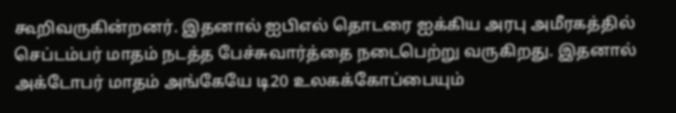கூறிவருகின்றனர். இதனால் ஐபிஎல் தொடரை ஐக்கிய அரபு அமீரகத்தில் செப்டம்பர் மாதம் நடத்த பேச்சுவார்த்தை நடைபெற்று வருகிறது. இதனால் அக்டோபர் மாதம் அங்கேயே டி20 உலகக்கோப்பையும்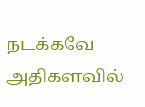நடக்கவே அதிகளவில்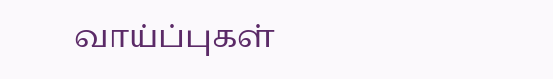வாய்ப்புகள்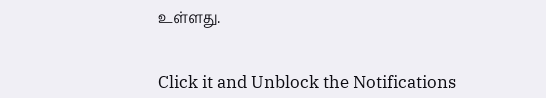உள்ளது.


Click it and Unblock the Notifications